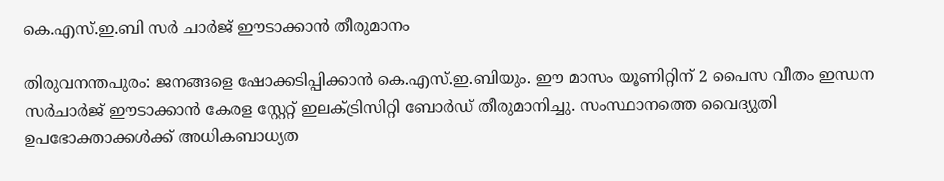കെ.എസ്.ഇ.ബി സര്‍ ചാര്‍ജ് ഈടാക്കാന്‍ തീരുമാനം

തിരുവനന്തപുരം: ജനങ്ങളെ ഷോക്കടിപ്പിക്കാന്‍ കെ.എസ്.ഇ.ബിയും. ഈ മാസം യൂണിറ്റിന് 2 പൈസ വീതം ഇന്ധന സര്‍ചാര്‍ജ് ഈടാക്കാന്‍ കേരള സ്റ്റേറ്റ് ഇലക്ട്രിസിറ്റി ബോര്‍ഡ് തീരുമാനിച്ചു. സംസ്ഥാനത്തെ വൈദ്യുതി ഉപഭോക്താക്കള്‍ക്ക് അധികബാധ്യത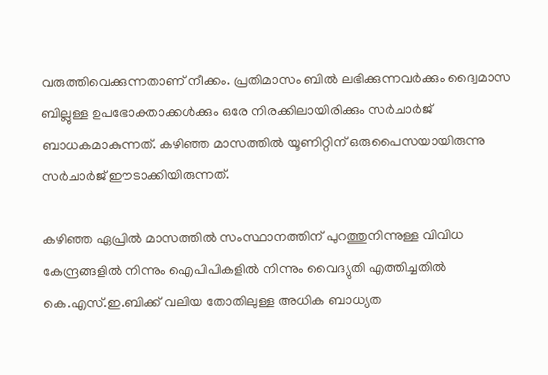വരുത്തിവെക്കുന്നതാണ് നീക്കം. പ്രതിമാസം ബില്‍ ലഭിക്കുന്നവര്‍ക്കും ദ്വൈമാസ ബില്ലുള്ള ഉപഭോക്താക്കള്‍ക്കും ഒരേ നിരക്കിലായിരിക്കും സര്‍ചാര്‍ജ് ബാധകമാകുന്നത്. കഴിഞ്ഞ മാസത്തില്‍ യൂണിറ്റിന് ഒരുപൈസയായിരുന്നു സര്‍ചാര്‍ജ് ഈടാക്കിയിരുന്നത്.

കഴിഞ്ഞ ഏപ്രില്‍ മാസത്തില്‍ സംസ്ഥാനത്തിന് പുറത്തുനിന്നുള്ള വിവിധ കേന്ദ്രങ്ങളില്‍ നിന്നും ഐപിപികളില്‍ നിന്നും വൈദ്യുതി എത്തിച്ചതില്‍ കെ.എസ്.ഇ.ബിക്ക് വലിയ തോതിലുള്ള അധിക ബാധ്യത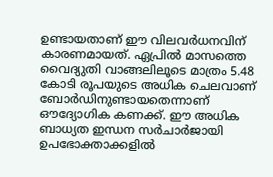ഉണ്ടായതാണ് ഈ വിലവര്‍ധനവിന് കാരണമായത്. ഏപ്രില്‍ മാസത്തെ വൈദ്യുതി വാങ്ങലിലൂടെ മാത്രം 5.48 കോടി രൂപയുടെ അധിക ചെലവാണ് ബോര്‍ഡിനുണ്ടായതെന്നാണ് ഔദ്യോഗിക കണക്ക്. ഈ അധിക ബാധ്യത ഇന്ധന സര്‍ചാര്‍ജായി ഉപഭോക്താക്കളില്‍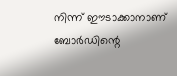നിന്ന് ഈടാക്കാനാണ് ബോര്‍ഡിന്റെ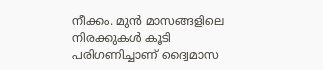നീക്കം. മുന്‍ മാസങ്ങളിലെ നിരക്കുകള്‍ കൂടി പരിഗണിച്ചാണ് ദ്വൈമാസ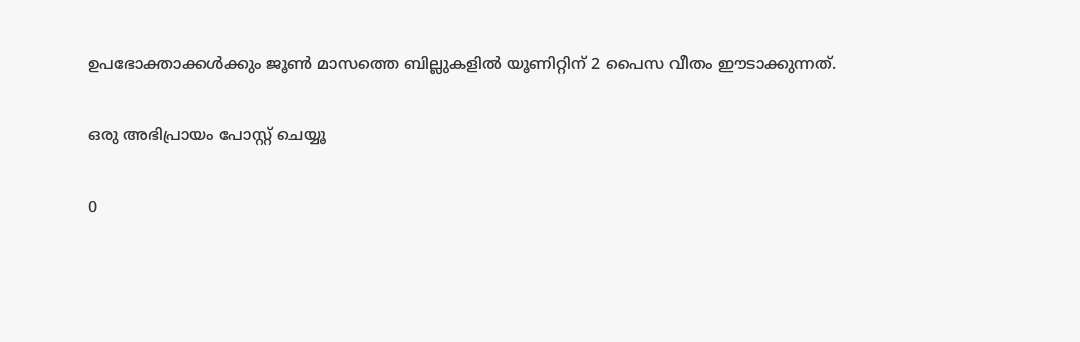ഉപഭോക്താക്കള്‍ക്കും ജൂണ്‍ മാസത്തെ ബില്ലുകളില്‍ യൂണിറ്റിന് 2 പൈസ വീതം ഈടാക്കുന്നത്.

ഒരു അഭിപ്രായം പോസ്റ്റ് ചെയ്യൂ

0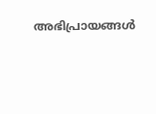അഭിപ്രായങ്ങള്‍